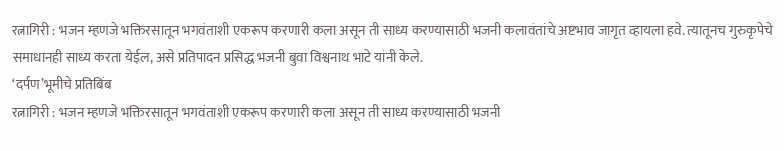रत्नागिरी : भजन म्हणजे भक्तिरसातून भगवंताशी एकरूप करणारी कला असून ती साध्य करण्यासाठी भजनी कलावंतांचे अष्टभाव जागृत व्हायला हवे. त्यातूनच गुरुकृपेचे समाधानही साध्य करता येईल, असे प्रतिपादन प्रसिद्ध भजनी बुवा विश्वनाथ भाटे यांनी केले.
‘दर्पण’भूमीचे प्रतिबिंब
रत्नागिरी : भजन म्हणजे भक्तिरसातून भगवंताशी एकरूप करणारी कला असून ती साध्य करण्यासाठी भजनी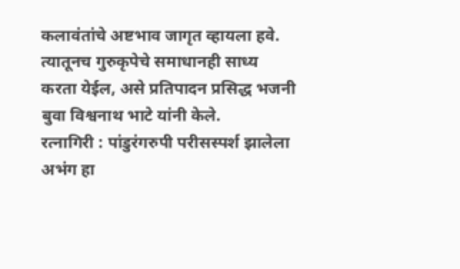कलावंतांचे अष्टभाव जागृत व्हायला हवे. त्यातूनच गुरुकृपेचे समाधानही साध्य करता येईल, असे प्रतिपादन प्रसिद्ध भजनी बुवा विश्वनाथ भाटे यांनी केले.
रत्नागिरी : पांडुरंगरुपी परीसस्पर्श झालेला अभंग हा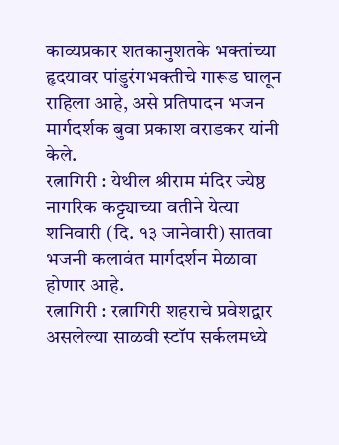काव्यप्रकार शतकानुशतके भक्तांच्या हृदयावर पांडुरंगभक्तीचे गारूड घालून राहिला आहे, असे प्रतिपादन भजन मार्गदर्शक बुवा प्रकाश वराडकर यांनी केले.
रत्नागिरी : येथील श्रीराम मंदिर ज्येष्ठ नागरिक कट्ट्याच्या वतीने येत्या शनिवारी (दि. १३ जानेवारी) सातवा भजनी कलावंत मार्गदर्शन मेळावा होणार आहे.
रत्नागिरी : रत्नागिरी शहराचे प्रवेशद्वार असलेल्या साळवी स्टॉप सर्कलमध्ये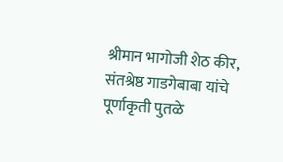श्रीमान भागोजी शेठ कीर, संतश्रेष्ठ गाडगेबाबा यांचे पूर्णाकृती पुतळे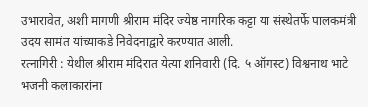उभारावेत, अशी मागणी श्रीराम मंदिर ज्येष्ठ नागरिक कट्टा या संस्थेतर्फे पालकमंत्री उदय सामंत यांच्याकडे निवेदनाद्वारे करण्यात आली.
रत्नागिरी : येथील श्रीराम मंदिरात येत्या शनिवारी (दि. ५ ऑगस्ट) विश्वनाथ भाटे भजनी कलाकारांना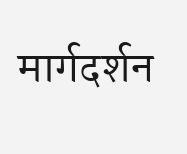मार्गदर्शन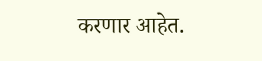करणार आहेत.